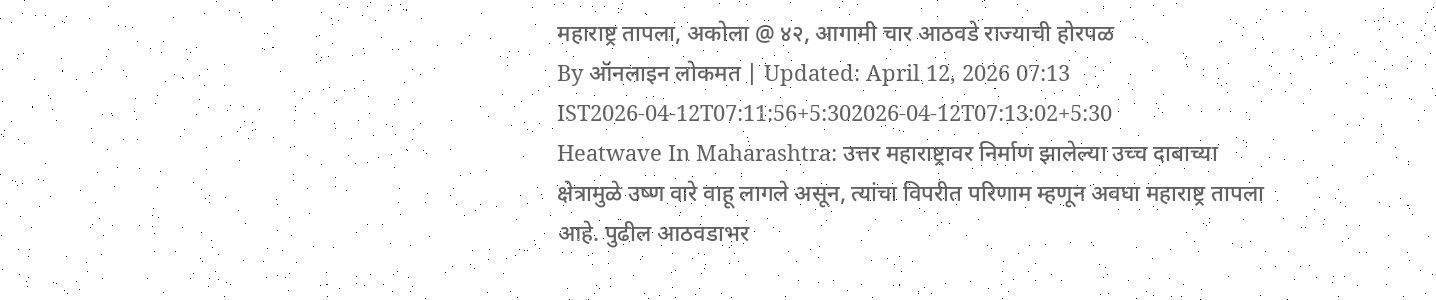महाराष्ट्र तापला, अकोला @ ४२, आगामी चार आठवडे राज्याची होरपळ
By ऑनलाइन लोकमत | Updated: April 12, 2026 07:13 IST2026-04-12T07:11:56+5:302026-04-12T07:13:02+5:30
Heatwave In Maharashtra: उत्तर महाराष्ट्रावर निर्माण झालेल्या उच्च दाबाच्या क्षेत्रामुळे उष्ण वारे वाहू लागले असून, त्यांचा विपरीत परिणाम म्हणून अवघा महाराष्ट्र तापला आहे. पुढील आठवडाभर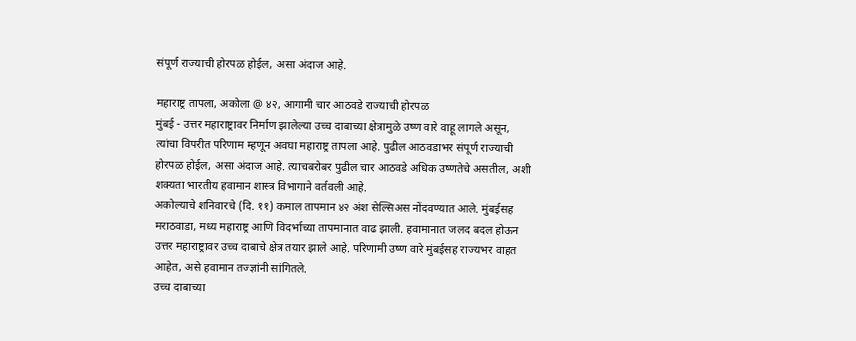संपूर्ण राज्याची होरपळ होईल, असा अंदाज आहे.

महाराष्ट्र तापला, अकोला @ ४२, आगामी चार आठवडे राज्याची होरपळ
मुंबई - उत्तर महाराष्ट्रावर निर्माण झालेल्या उच्च दाबाच्या क्षेत्रामुळे उष्ण वारे वाहू लागले असून, त्यांचा विपरीत परिणाम म्हणून अवघा महाराष्ट्र तापला आहे. पुढील आठवडाभर संपूर्ण राज्याची होरपळ होईल, असा अंदाज आहे. त्याचबरोबर पुढील चार आठवडे अधिक उष्णतेचे असतील, अशी शक्यता भारतीय हवामान शास्त्र विभागाने वर्तवली आहे.
अकोल्याचे शनिवारचे (दि. ११) कमाल तापमान ४२ अंश सेल्सिअस नोंदवण्यात आले. मुंबईसह मराठवाडा, मध्य महाराष्ट्र आणि विदर्भाच्या तापमानात वाढ झाली. हवामानात जलद बदल होऊन उत्तर महाराष्ट्रावर उच्च दाबाचे क्षेत्र तयार झाले आहे. परिणामी उष्ण वारे मुंबईसह राज्यभर वाहत आहेत, असे हवामान तज्ज्ञांनी सांगितले.
उच्च दाबाच्या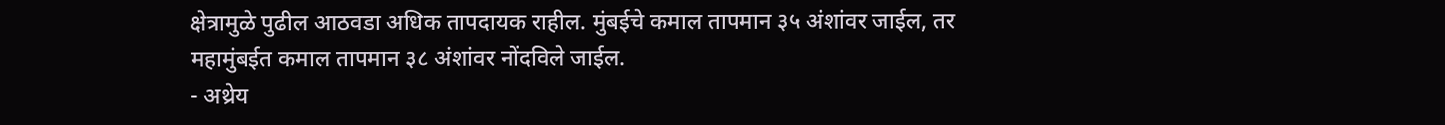क्षेत्रामुळे पुढील आठवडा अधिक तापदायक राहील. मुंबईचे कमाल तापमान ३५ अंशांवर जाईल, तर महामुंबईत कमाल तापमान ३८ अंशांवर नोंदविले जाईल.
- अथ्रेय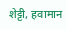शेट्टी, हवामान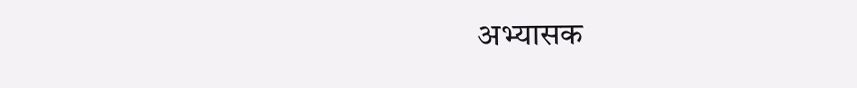अभ्यासक